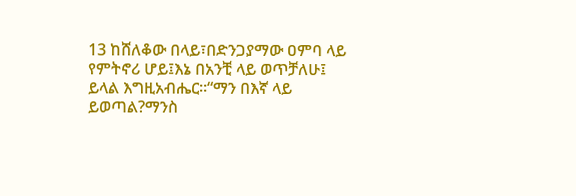13 ከሸለቆው በላይ፣በድንጋያማው ዐምባ ላይ የምትኖሪ ሆይ፤እኔ በአንቺ ላይ ወጥቻለሁ፤ ይላል እግዚአብሔር።“ማን በእኛ ላይ ይወጣል?ማንስ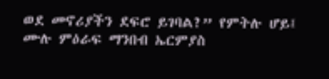ወደ መኖሪያችን ደፍሮ ይገባል?” የምትሉ ሆይ፤
ሙሉ ምዕራፍ ማንበብ ኤርምያስ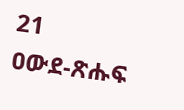21
ዐውደ-ጽሑፍ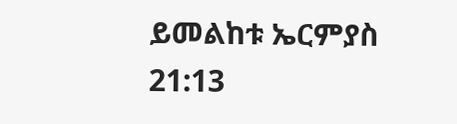ይመልከቱ ኤርምያስ 21:13